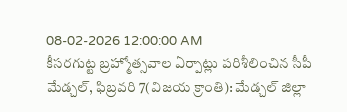08-02-2026 12:00:00 AM
కీసరగుట్ట బ్రహ్మోత్సవాల ఏర్పాట్లు పరిశీలించిన సీపీ
మేడ్చల్, ఫిబ్రవరి 7(విజయ క్రాంతి): మేడ్చల్ జిల్లా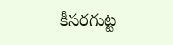కీసరగుట్ట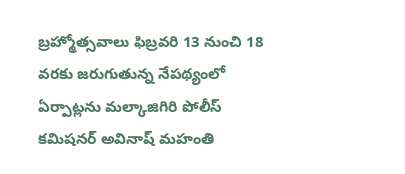బ్రహ్మోత్సవాలు ఫిబ్రవరి 13 నుంచి 18 వరకు జరుగుతున్న నేపథ్యంలో ఏర్పాట్లను మల్కాజిగిరి పోలీస్ కమిషనర్ అవినాష్ మహంతి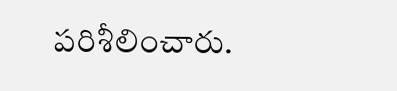పరిశీలించారు.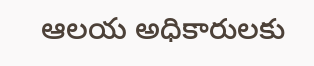ఆలయ అధికారులకు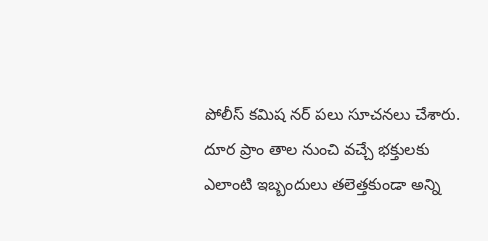పోలీస్ కమిష నర్ పలు సూచనలు చేశారు. దూర ప్రాం తాల నుంచి వచ్చే భక్తులకు ఎలాంటి ఇబ్బందులు తలెత్తకుండా అన్ని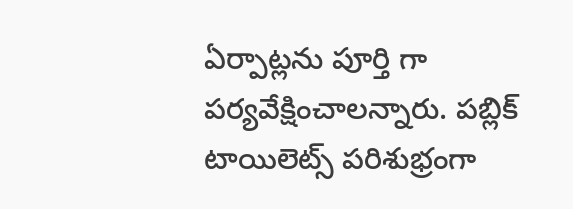ఏర్పాట్లను పూర్తి గా పర్యవేక్షించాలన్నారు. పబ్లిక్ టాయిలెట్స్ పరిశుభ్రంగా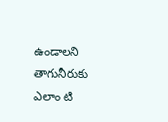ఉండాలని తాగునీరుకు ఎలాం టి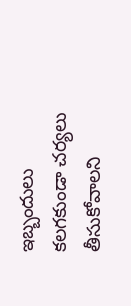ఇబ్బందులు కలగకుండా చర్యలు తీసుకోవాలని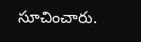సూచించారు.